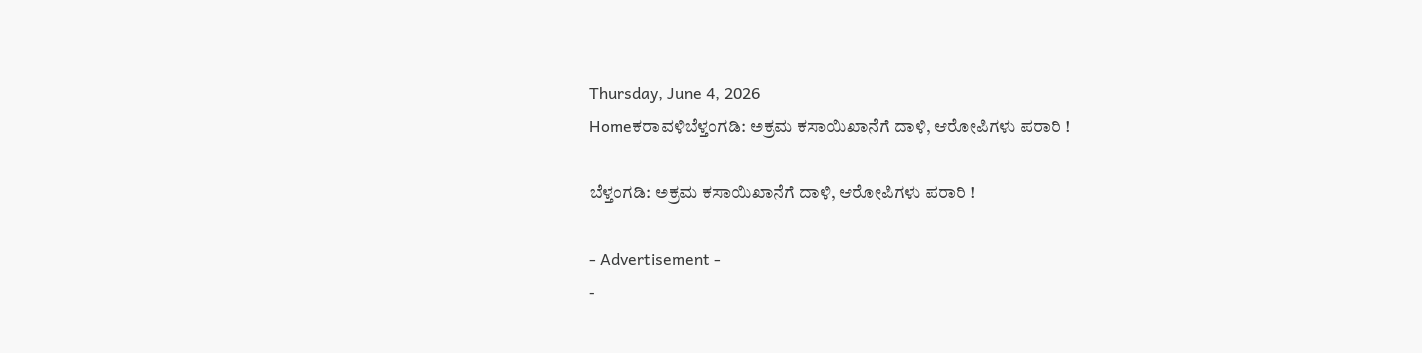Thursday, June 4, 2026
Homeಕರಾವಳಿಬೆಳ್ತಂಗಡಿ: ಅಕ್ರಮ ಕಸಾಯಿಖಾನೆಗೆ ದಾಳಿ, ಆರೋಪಿಗಳು ಪರಾರಿ !

ಬೆಳ್ತಂಗಡಿ: ಅಕ್ರಮ ಕಸಾಯಿಖಾನೆಗೆ ದಾಳಿ, ಆರೋಪಿಗಳು ಪರಾರಿ !

- Advertisement -
-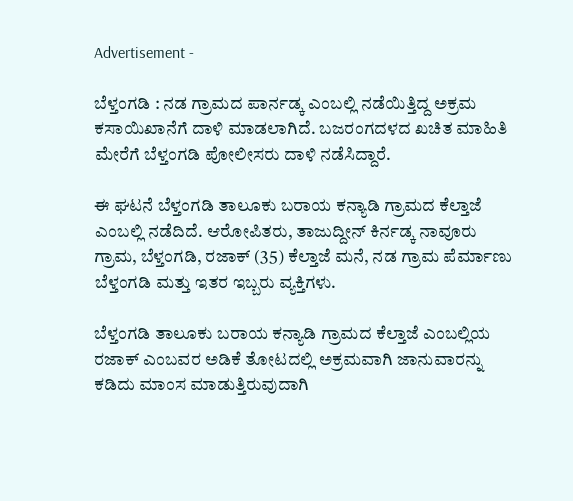Advertisement -

ಬೆಳ್ತಂಗಡಿ : ನಡ ಗ್ರಾಮದ ಪಾರ್ನಡ್ಕ ಎಂಬಲ್ಲಿ ನಡೆಯಿತ್ತಿದ್ದ ಅಕ್ರಮ ಕಸಾಯಿಖಾನೆಗೆ ದಾಳಿ ಮಾಡಲಾಗಿದೆ. ಬಜರಂಗದಳದ ಖಚಿತ ಮಾಹಿತಿ ಮೇರೆಗೆ ಬೆಳ್ತಂಗಡಿ ಪೋಲೀಸರು ದಾಳಿ ನಡೆಸಿದ್ದಾರೆ.

ಈ ಘಟನೆ ಬೆಳ್ತಂಗಡಿ ತಾಲೂಕು ಬರಾಯ ಕನ್ಯಾಡಿ ಗ್ರಾಮದ ಕೆಲ್ತಾಜೆ ಎಂಬಲ್ಲಿ ನಡೆದಿದೆ. ಆರೋಪಿತರು, ತಾಜುದ್ದೀನ್ ಕಿರ್ನಡ್ಕ ನಾವೂರು ಗ್ರಾಮ, ಬೆಳ್ತಂಗಡಿ, ರಜಾಕ್ (35) ಕೆಲ್ತಾಜೆ ಮನೆ, ನಡ ಗ್ರಾಮ ಪೆರ್ಮಾಣು ಬೆಳ್ತಂಗಡಿ ಮತ್ತು ಇತರ ಇಬ್ಬರು ವ್ಯಕ್ತಿಗಳು.

ಬೆಳ್ತಂಗಡಿ ತಾಲೂಕು ಬರಾಯ ಕನ್ಯಾಡಿ ಗ್ರಾಮದ ಕೆಲ್ತಾಜೆ ಎಂಬಲ್ಲಿಯ ರಜಾಕ್ ಎಂಬವರ ಅಡಿಕೆ ತೋಟದಲ್ಲಿ ಅಕ್ರಮವಾಗಿ ಜಾನುವಾರನ್ನು ಕಡಿದು ಮಾಂಸ ಮಾಡುತ್ತಿರುವುದಾಗಿ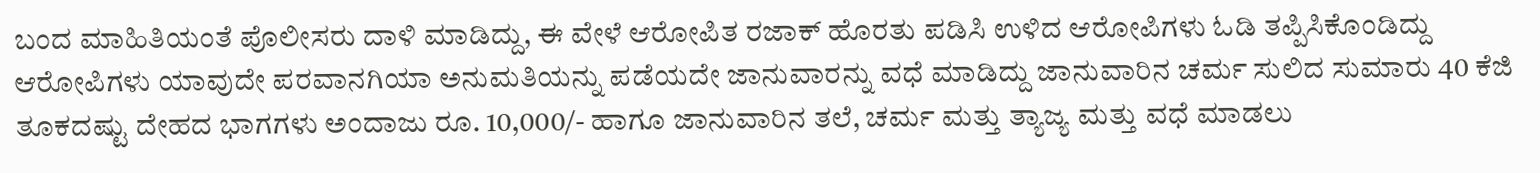ಬಂದ ಮಾಹಿತಿಯಂತೆ ಪೊಲೀಸರು ದಾಳಿ ಮಾಡಿದ್ದು, ಈ ವೇಳೆ ಆರೋಪಿತ ರಜಾಕ್ ಹೊರತು ಪಡಿಸಿ ಉಳಿದ ಆರೋಪಿಗಳು ಓಡಿ ತಪ್ಪಿಸಿಕೊಂಡಿದ್ದು ಆರೋಪಿಗಳು ಯಾವುದೇ ಪರವಾನಗಿಯಾ ಅನುಮತಿಯನ್ನು ಪಡೆಯದೇ ಜಾನುವಾರನ್ನು ವಧೆ ಮಾಡಿದ್ದು ಜಾನುವಾರಿನ ಚರ್ಮ ಸುಲಿದ ಸುಮಾರು 40 ಕೆಜಿ ತೂಕದಷ್ಟು ದೇಹದ ಭಾಗಗಳು ಅಂದಾಜು ರೂ. 10,000/- ಹಾಗೂ ಜಾನುವಾರಿನ ತಲೆ, ಚರ್ಮ ಮತ್ತು ತ್ಯಾಜ್ಯ ಮತ್ತು ವಧೆ ಮಾಡಲು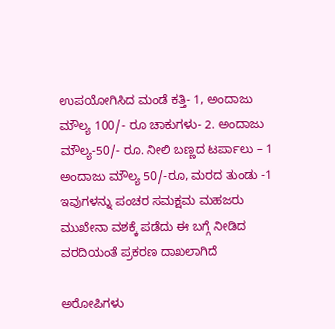ಉಪಯೋಗಿಸಿದ ಮಂಡೆ ಕತ್ತಿ- 1, ಅಂದಾಜು ಮೌಲ್ಯ 100/- ರೂ ಚಾಕುಗಳು- 2. ಅಂದಾಜು ಮೌಲ್ಯ-50/- ರೂ. ನೀಲಿ ಬಣ್ಣದ ಟರ್ಪಾಲು – 1 ಅಂದಾಜು ಮೌಲ್ಯ 50/-ರೂ, ಮರದ ತುಂಡು -1 ಇವುಗಳನ್ನು ಪಂಚರ ಸಮಕ್ಷಮ ಮಹಜರು ಮುಖೇನಾ ವಶಕ್ಕೆ ಪಡೆದು ಈ ಬಗ್ಗೆ ನೀಡಿದ ವರದಿಯಂತೆ ಪ್ರಕರಣ ದಾಖಲಾಗಿದೆ

ಅರೋಪಿಗಳು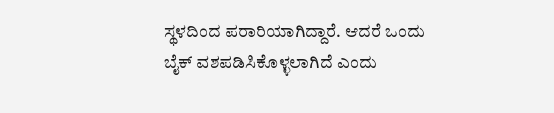ಸ್ಥಳದಿಂದ ಪರಾರಿಯಾಗಿದ್ದಾರೆ. ಆದರೆ ಒಂದು ಬೈಕ್ ವಶಪಡಿಸಿಕೊಳ್ಳಲಾಗಿದೆ ಎಂದು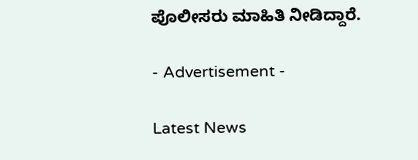ಪೊಲೀಸರು ಮಾಹಿತಿ ನೀಡಿದ್ದಾರೆ.

- Advertisement -

Latest News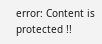error: Content is protected !!